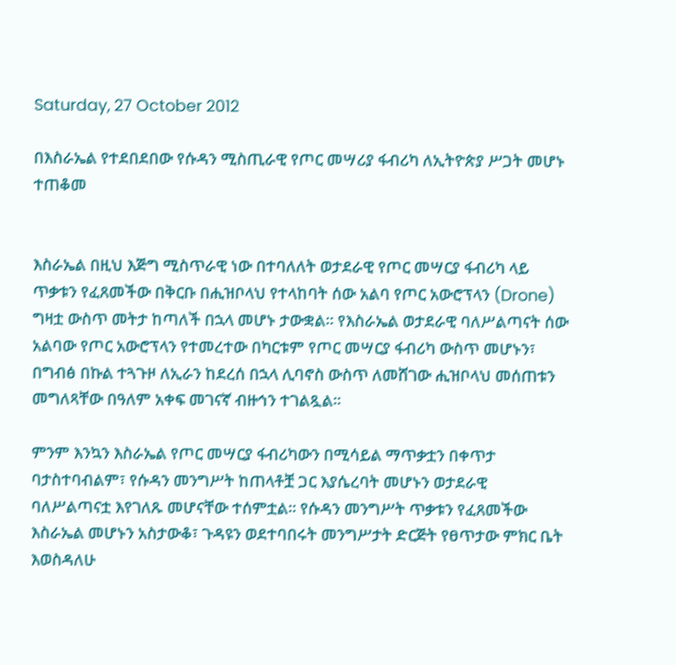Saturday, 27 October 2012

በእስራኤል የተደበደበው የሱዳን ሚስጢራዊ የጦር መሣሪያ ፋብሪካ ለኢትዮጵያ ሥጋት መሆኑ ተጠቆመ


እስራኤል በዚህ እጅግ ሚስጥራዊ ነው በተባለለት ወታደራዊ የጦር መሣርያ ፋብሪካ ላይ ጥቃቱን የፈጸመችው በቅርቡ በሒዝቦላህ የተላከባት ሰው አልባ የጦር አውሮፕላን (Drone) ግዛቷ ውስጥ መትታ ከጣለች በኋላ መሆኑ ታውቋል፡፡ የእስራኤል ወታደራዊ ባለሥልጣናት ሰው አልባው የጦር አውሮፕላን የተመረተው በካርቱም የጦር መሣርያ ፋብሪካ ውስጥ መሆኑን፣ በግብፅ በኩል ተጓጉዞ ለኢራን ከደረሰ በኋላ ሊባኖስ ውስጥ ለመሸገው ሒዝቦላህ መሰጠቱን መግለጻቸው በዓለም አቀፍ መገናኛ ብዙኅን ተገልጿል፡፡

ምንም እንኳን እስራኤል የጦር መሣርያ ፋብሪካውን በሚሳይል ማጥቃቷን በቀጥታ ባታስተባብልም፣ የሱዳን መንግሥት ከጠላቶቿ ጋር እያሴረባት መሆኑን ወታደራዊ ባለሥልጣናቷ እየገለጹ መሆናቸው ተሰምቷል፡፡ የሱዳን መንግሥት ጥቃቱን የፈጸመችው እስራኤል መሆኑን አስታውቆ፣ ጉዳዩን ወደተባበሩት መንግሥታት ድርጅት የፀጥታው ምክር ቤት እወስዳለሁ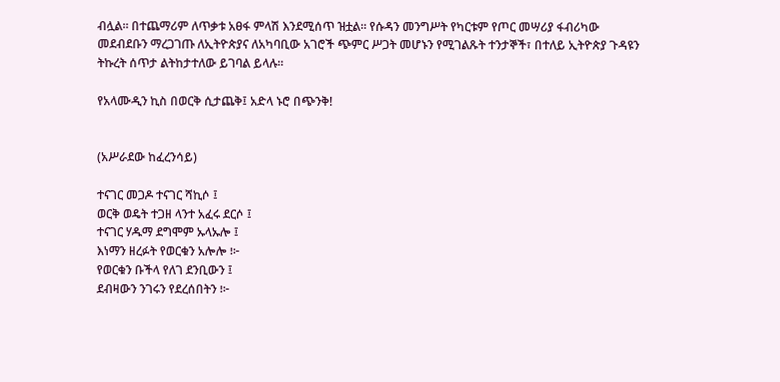ብሏል፡፡ በተጨማሪም ለጥቃቱ አፀፋ ምላሽ እንደሚሰጥ ዝቷል፡፡ የሱዳን መንግሥት የካርቱም የጦር መሣሪያ ፋብሪካው መደብደቡን ማረጋገጡ ለኢትዮጵያና ለአካባቢው አገሮች ጭምር ሥጋት መሆኑን የሚገልጹት ተንታኞች፣ በተለይ ኢትዮጵያ ጉዳዩን ትኩረት ሰጥታ ልትከታተለው ይገባል ይላሉ፡፡

የአላሙዲን ኪስ በወርቅ ሲታጨቅ፤ አድላ ኑሮ በጭንቅ!


(አሥራደው ከፈረንሳይ)

ተናገር መጋዶ ተናገር ሻኪሶ ፤
ወርቅ ወዴት ተጋዘ ላንተ አፈሩ ደርሶ ፤
ተናገር ሃዱማ ደግሞም ኡላኡሎ ፤
እነማን ዘረፉት የወርቁን አሎሎ ፧፦
የወርቁን ቡችላ የለገ ደንቢውን ፤
ደብዛውን ንገሩን የደረሰበትን ፧፦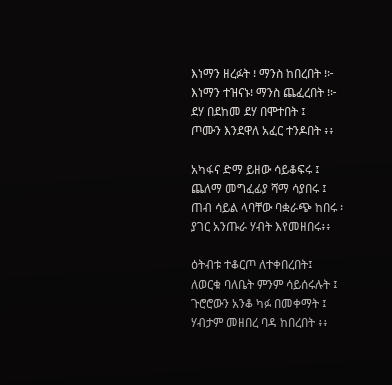እነማን ዘረፉት ፧ ማንስ ከበረበት ፧፦
እነማን ተዝናኑ፧ ማንስ ጨፈረበት ፧፦
ደሃ በደከመ ደሃ በሞተበት ፤
ጦሙን እንደዋለ አፈር ተንዶበት ፥፥

አካፋና ድማ ይዘው ሳይቆፍሩ ፤
ጨለማ መግፈፊያ ሻማ ሳያበሩ ፤
ጠብ ሳይል ላባቸው ባቋራጭ ከበሩ ፡
ያገር አንጡራ ሃብት እየመዘበሩ፥፥

ዕትብቱ ተቆርጦ ለተቀበረበት፤
ለወርቁ ባለቤት ምንም ሳይሰሩሉት ፤
ጉሮሮውን አንቆ ካፉ በመቀማት ፤
ሃብታም መዘበረ ባዳ ከበረበት ፥፥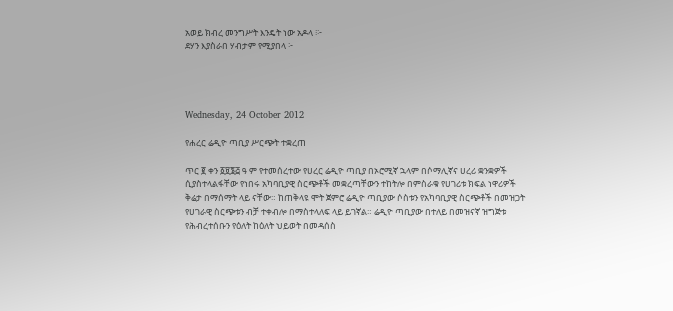አወይ ክብረ መንግሥት እንዴት ነው አዶላ ፧፦
ደሃን እያስራበ ሃብታም የሚያበላ ፦




Wednesday, 24 October 2012

የሐረር ሬዲዮ ጣቢያ ሥርጭት ተቋረጠ

ጥር ፪ ቀን ፩፱፮፭ ዓ ም የተመሰረተው የሀረር ሬዲዮ ጣቢያ በኦሮሚኛ ኋላም በሶማሊኛና ሀረሪ ቋንቋዎች ሲያስተላልፋቸው የነበሩ አካባቢያዊ ስርጭቶች መቋረጣቸውን ተከትሎ በምስራቁ የሀገሪቱ ክፍል ነዋሪዎች ቅሬታ በማሰማት ላይ ናቸው። ከጠቅላዩ ሞት ጀምሮ ሬዲዮ ጣቢያው ሶስቱን የአካባቢያዊ ስርጭቶች በመዝጋት የሀገራዊ ስርጭቱን ብቻ ተቀብሎ በማስተላለፍ ላይ ይገኛል። ሬዲዮ ጣቢያው በተለይ በመዝናኛ ዝግጅቱ የሕብረተሰቡን የዕለት ከዕለት ህይወት በመዳሰስ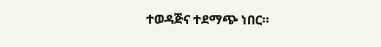ተወዳጅና ተደማጭ ነበር።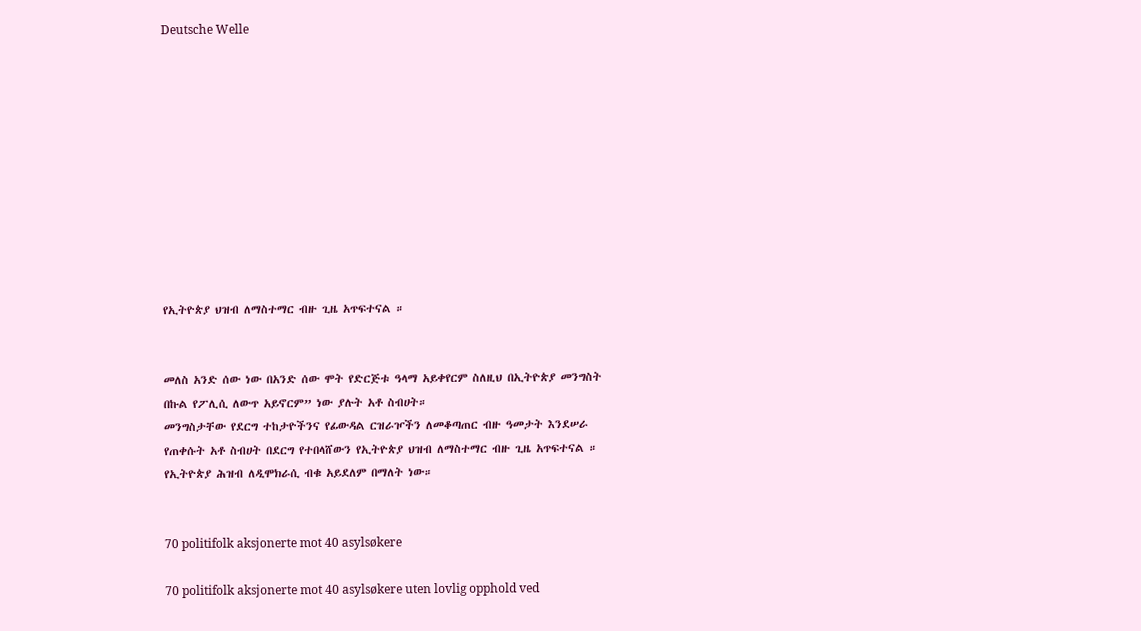Deutsche Welle











የኢትዮጵያ ህዝብ ለማስተማር ብዙ ጊዜ አጥፍተናል ።


መለስ አንድ ሰው ነው በአንድ ሰው ሞት የድርጅቱ ዓላማ አይቀየርም ስለዚህ በኢትዮጵያ መንግስት በኩል የፖሊሲ ለውጥ አይኖርም” ነው ያሉት አቶ ስብሀት።
መንግስታቸው የደርግ ተከታዮችንና የፊውዳል ርዝራዦችን ለመቆጣጠር ብዙ ዓመታት እንደሠራ የጠቀሱት አቶ ስብሀት በደርግ የተበላሸውን የኢትዮጵያ ህዝብ ለማስተማር ብዙ ጊዜ አጥፍተናል ።
የኢትዮጵያ ሕዝብ ለዲሞክራሲ ብቁ አይደለም በማለት ነው።


70 politifolk aksjonerte mot 40 asylsøkere

70 politifolk aksjonerte mot 40 asylsøkere uten lovlig opphold ved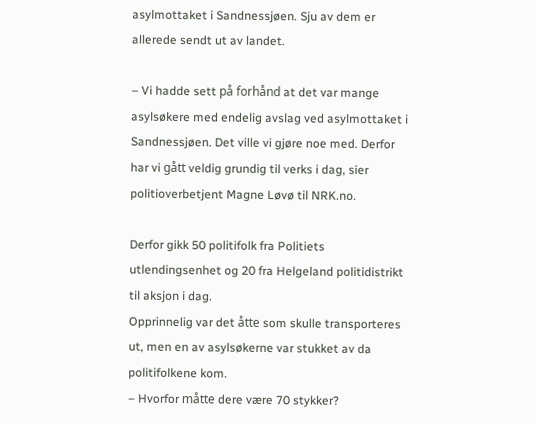asylmottaket i Sandnessjøen. Sju av dem er allerede sendt ut av landet.

– Vi hadde sett på forhånd at det var mange asylsøkere med endelig avslag ved asylmottaket i Sandnessjøen. Det ville vi gjøre noe med. Derfor har vi gått veldig grundig til verks i dag, sier politioverbetjent Magne Løvø til NRK.no.

Derfor gikk 50 politifolk fra Politiets utlendingsenhet og 20 fra Helgeland politidistrikt til aksjon i dag.
Opprinnelig var det åtte som skulle transporteres ut, men en av asylsøkerne var stukket av da politifolkene kom.
– Hvorfor måtte dere være 70 stykker?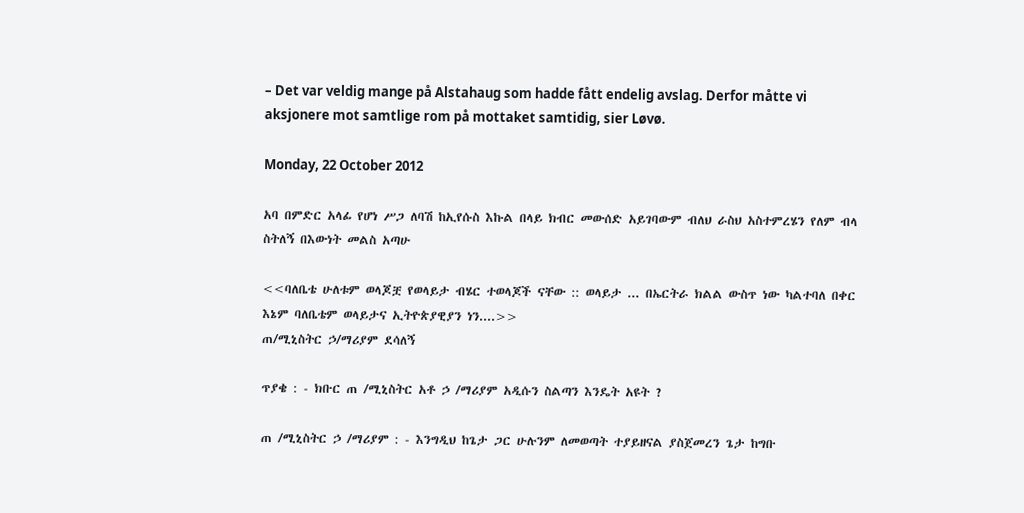– Det var veldig mange på Alstahaug som hadde fått endelig avslag. Derfor måtte vi aksjonere mot samtlige rom på mottaket samtidig, sier Løvø.

Monday, 22 October 2012

አባ በምድር አላፊ የሆነ ሥጋ ለባሽ ከኢየሱስ እኩል በላይ ክብር መውሰድ አይገባውም ብለህ ራስህ አስተምረሄን የለም ብላ ስትለኝ በእውነት መልስ አጣሁ

<<ባለቤቴ ሁለቱም ወላጆቿ የወላይታ ብሄር ተወላጆች ናቸው :: ወላይታ ... በኤርትራ ክልል ውስጥ ነው ካልተባለ በቀር እኔም ባለቤቴም ወላይታና ኢትዮጵያዊያን ነን....>>
ጠ/ሚኒስትር ኃ/ማሪያም ደሳለኝ

ጥያቄ : - ክቡር ጠ /ሚኒስትር አቶ ኃ /ማሪያም አዲሱን ስልጣን እንዴት አዩት ?

ጠ /ሚኒስትር ኃ /ማሪያም : - እንግዲህ ከጌታ ጋር ሁሉንም ለመወጣት ተያይዘናል ያስጀመረን ጌታ ከግቡ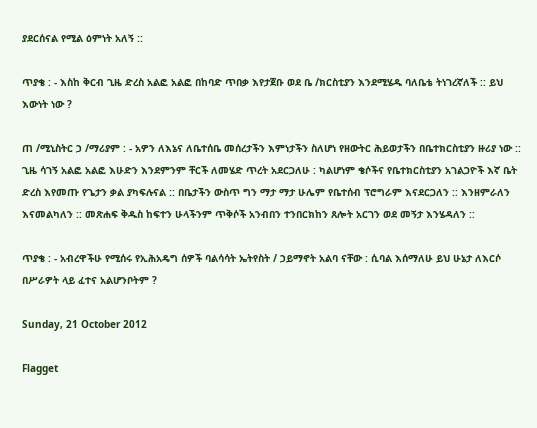ያደርሰናል የሚል ዕምነት አለኝ ::

ጥያቄ : - እስከ ቅርብ ጊዜ ድረስ አልፎ አልፎ በከባድ ጥበቃ እየታጀቡ ወደ ቤ /ክርስቲያን እንደሚሄዱ ባለቤቴ ትነገረኛለች :: ይህ እውነት ነው ?

ጠ /ሚኒስትር ኃ /ማሪያም : - አዎን ለእኔና ለቤተሰቤ መሰረታችን እምነታችን ስለሆነ የዘውትር ሕይወታችን በቤተክርስቲያን ዙሪያ ነው :: ጊዜ ሳገኝ አልፎ አልፎ እሁድን እንደምንም ቸርች ለመሄድ ጥረት አደርጋለሁ : ካልሆነም ቄሶችና የቤተክርስቲያን አገልጋዮች እኛ ቤት ድረስ እየመጡ የጌታን ቃል ያካፍሉናል :: በቤታችን ውስጥ ግን ማታ ማታ ሁሌም የቤተሰብ ፕሮግራም እናደርጋለን :: እንዘምራለን እናመልካለን :: መጽሐፍ ቅዱስ ከፍተን ሁላችንም ጥቅሶች አንብበን ተንበርክከን ጸሎት አርገን ወደ መኝታ እንሄዳለን ::

ጥያቄ : - አብረዋችሁ የሚሰሩ የኢሕአዴግ ሰዎች ባልሳሳት ኤትየስት / ኃይማኖት አልባ ናቸው : ሲባል እሰማለሁ ይህ ሁኔታ ለእርሶ በሥራዎት ላይ ፈተና አልሆንቦትም ?

Sunday, 21 October 2012

Flagget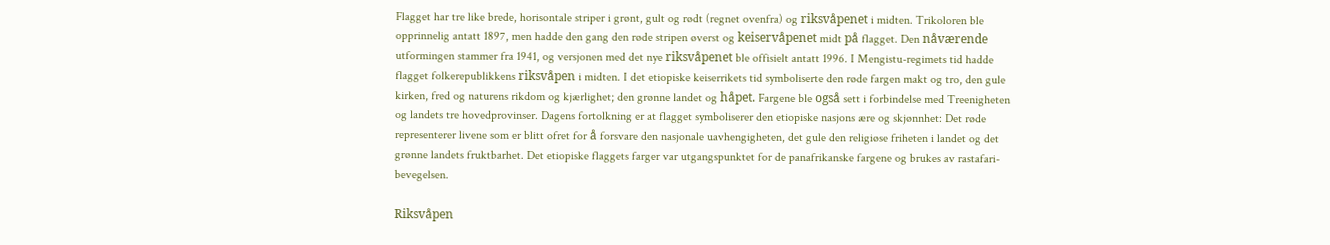Flagget har tre like brede, horisontale striper i grønt, gult og rødt (regnet ovenfra) og riksvåpenet i midten. Trikoloren ble opprinnelig antatt 1897, men hadde den gang den røde stripen øverst og keiservåpenet midt på flagget. Den nåværende utformingen stammer fra 1941, og versjonen med det nye riksvåpenet ble offisielt antatt 1996. I Mengistu-regimets tid hadde flagget folkerepublikkens riksvåpen i midten. I det etiopiske keiserrikets tid symboliserte den røde fargen makt og tro, den gule kirken, fred og naturens rikdom og kjærlighet; den grønne landet og håpet. Fargene ble også sett i forbindelse med Treenigheten og landets tre hovedprovinser. Dagens fortolkning er at flagget symboliserer den etiopiske nasjons ære og skjønnhet: Det røde representerer livene som er blitt ofret for å forsvare den nasjonale uavhengigheten, det gule den religiøse friheten i landet og det grønne landets fruktbarhet. Det etiopiske flaggets farger var utgangspunktet for de panafrikanske fargene og brukes av rastafari-bevegelsen.

Riksvåpen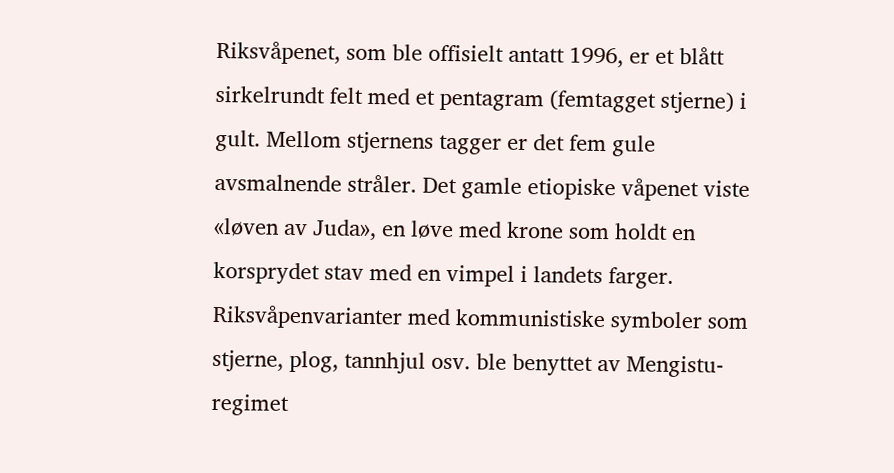Riksvåpenet, som ble offisielt antatt 1996, er et blått sirkelrundt felt med et pentagram (femtagget stjerne) i gult. Mellom stjernens tagger er det fem gule avsmalnende stråler. Det gamle etiopiske våpenet viste «løven av Juda», en løve med krone som holdt en korsprydet stav med en vimpel i landets farger. Riksvåpenvarianter med kommunistiske symboler som stjerne, plog, tannhjul osv. ble benyttet av Mengistu-regimet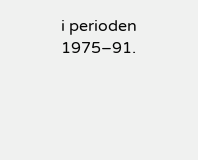i perioden 1975–91.